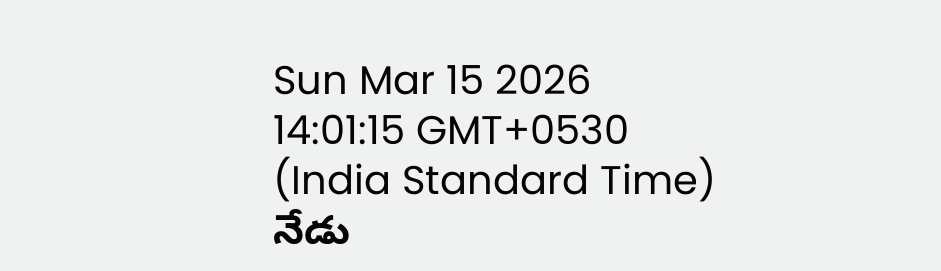Sun Mar 15 2026 14:01:15 GMT+0530 (India Standard Time)
నేడు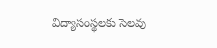విద్యాసంస్థలకు సెలవు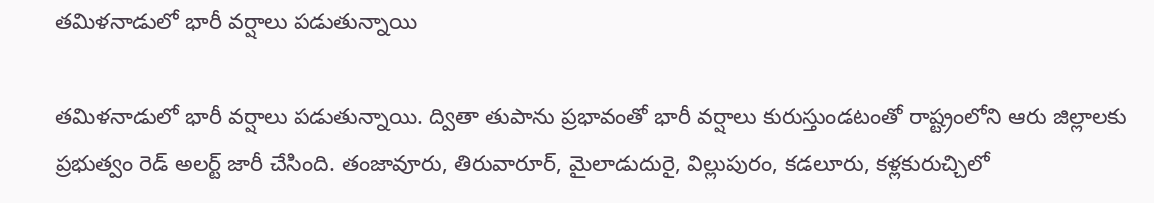తమిళనాడులో భారీ వర్షాలు పడుతున్నాయి

తమిళనాడులో భారీ వర్షాలు పడుతున్నాయి. ద్వితా తుపాను ప్రభావంతో భారీ వర్షాలు కురుస్తుండటంతో రాష్ట్రంలోని ఆరు జిల్లాలకు ప్రభుత్వం రెడ్ అలర్ట్ జారీ చేసింది. తంజావూరు, తిరువారూర్, మైలాడుదురై, విల్లుపురం, కడలూరు, కళ్లకురుచ్చిలో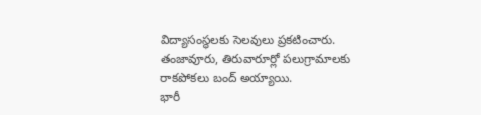విద్యాసంస్థలకు సెలవులు ప్రకటించారు. తంజావూరు, తిరువారూర్లో పలుగ్రామాలకు రాకపోకలు బంద్ అయ్యాయి.
భారీ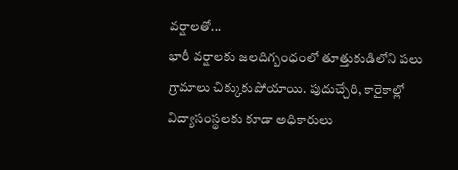వర్షాలతో...
భారీ వర్షాలకు జలదిగ్బంధంలో తూత్తుకుడిలోని పలు గ్రామాలు చిక్కుకుపోయాయి. పుదుచ్చేరి, కారైకాల్లో విద్యాసంస్థలకు కూడా అధికారులు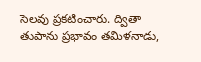సెలవు ప్రకటించారు. ద్వితా తుపాను ప్రభావం తమిళనాడు,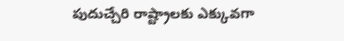పుదుచ్చేరి రాష్ట్రాలకు ఎక్కువగా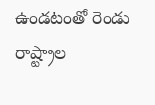ఉండటంతో రెండు రాష్ట్రాల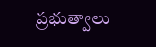ప్రభుత్వాలు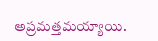అప్రమత్తమయ్యాయి.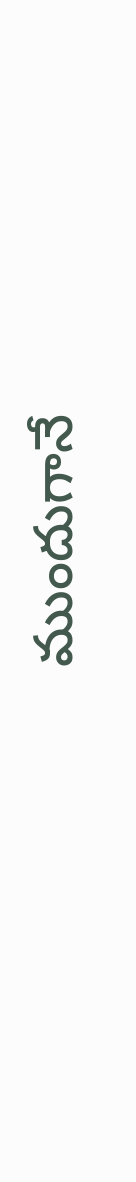ముందుగానే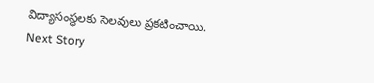విద్యాసంస్థలకు సెలవులు ప్రకటించాయి.
Next Story